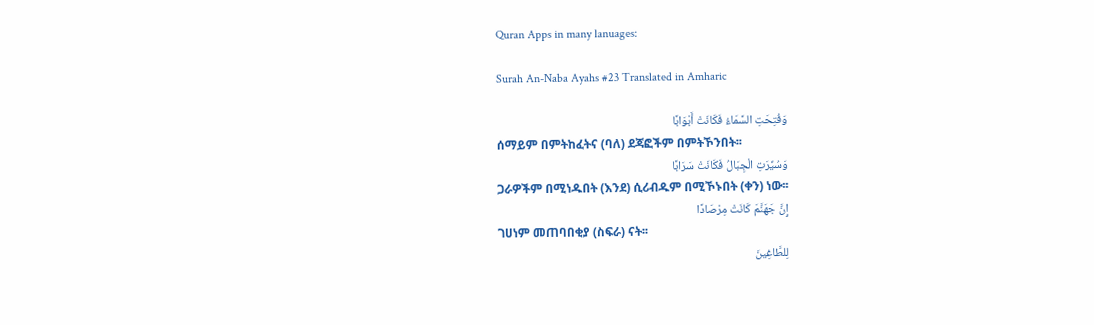Quran Apps in many lanuages:

Surah An-Naba Ayahs #23 Translated in Amharic

وَفُتِحَتِ السَّمَاءُ فَكَانَتْ أَبْوَابًا
ሰማይም በምትከፈትና (ባለ) ደጃፎችም በምትኾንበት፡፡
وَسُيِّرَتِ الْجِبَالُ فَكَانَتْ سَرَابًا
ጋራዎችም በሚነዱበት (እንደ) ሲሪብዱም በሚኾኑበት (ቀን) ነው፡፡
إِنَّ جَهَنَّمَ كَانَتْ مِرْصَادًا
ገሀነም መጠባበቂያ (ስፍራ) ናት፡፡
لِلطَّاغِينَ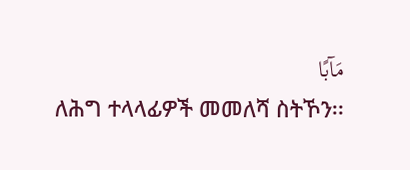مَآبًا
ለሕግ ተላላፊዎች መመለሻ ስትኾን፡፡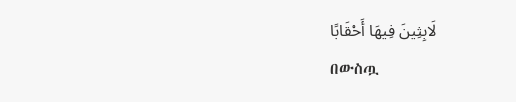لَابِثِينَ فِيهَا أَحْقَابًا
በውስጧ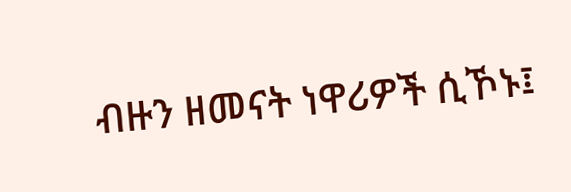ብዙን ዘመናት ነዋሪዎች ሲኾኑ፤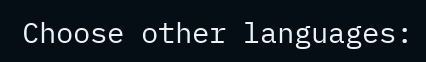Choose other languages: